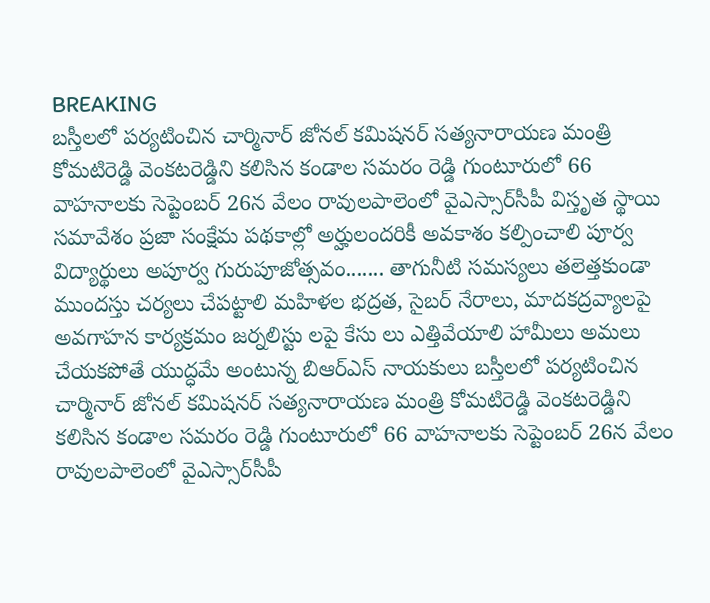BREAKING
బస్తీలలో పర్యటించిన చార్మినార్ జోనల్ కమిషనర్ సత్యనారాయణ మంత్రి కోమటిరెడ్డి వెంకటరెడ్డిని కలిసిన కండాల సమరం రెడ్డి గుంటూరులో 66 వాహనాలకు సెప్టెంబర్ 26న వేలం రావులపాలెంలో వైఎస్సార్‌సీపీ విస్తృత స్థాయి సమావేశం ప్రజా సంక్షేమ పథకాల్లో అర్హులందరికీ అవకాశం కల్పించాలి పూర్వ విద్యార్థులు అపూర్వ గురుపూజోత్సవం....... తాగునీటి సమస్యలు తలెత్తకుండా ముందస్తు చర్యలు చేపట్టాలి మహిళల భద్రత, సైబర్ నేరాలు, మాదకద్రవ్యాలపై అవగాహన కార్యక్రమం జర్నలిస్టు లపై కేసు లు ఎత్తివేయాలి హామీలు అమలు చేయకపోతే యుద్ధమే అంటున్న బిఆర్ఎస్ నాయకులు బస్తీలలో పర్యటించిన చార్మినార్ జోనల్ కమిషనర్ సత్యనారాయణ మంత్రి కోమటిరెడ్డి వెంకటరెడ్డిని కలిసిన కండాల సమరం రెడ్డి గుంటూరులో 66 వాహనాలకు సెప్టెంబర్ 26న వేలం రావులపాలెంలో వైఎస్సార్‌సీపీ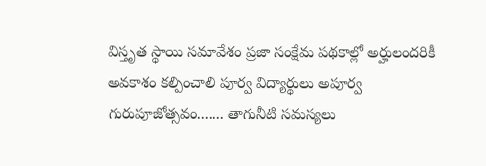విస్తృత స్థాయి సమావేశం ప్రజా సంక్షేమ పథకాల్లో అర్హులందరికీ అవకాశం కల్పించాలి పూర్వ విద్యార్థులు అపూర్వ గురుపూజోత్సవం....... తాగునీటి సమస్యలు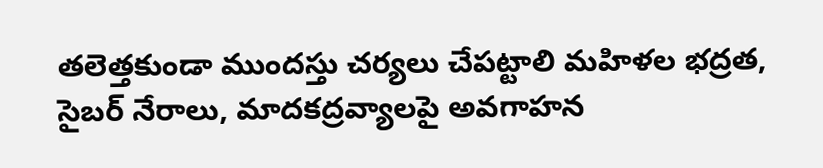తలెత్తకుండా ముందస్తు చర్యలు చేపట్టాలి మహిళల భద్రత, సైబర్ నేరాలు, మాదకద్రవ్యాలపై అవగాహన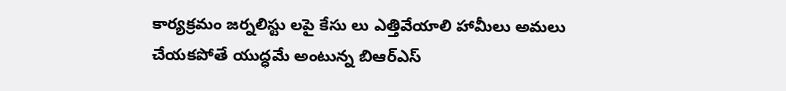కార్యక్రమం జర్నలిస్టు లపై కేసు లు ఎత్తివేయాలి హామీలు అమలు చేయకపోతే యుద్ధమే అంటున్న బిఆర్ఎస్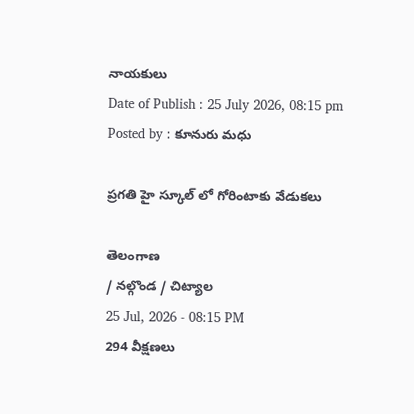నాయకులు
Date of Publish : 25 July 2026, 08:15 pm
Posted by : కూనురు మధు

ప్రగతి హై స్కూల్ లో గోరింటాకు వేడుకలు

తెలంగాణ
/ నల్గొండ / చిట్యాల
25 Jul, 2026 - 08:15 PM
294 వీక్షణలు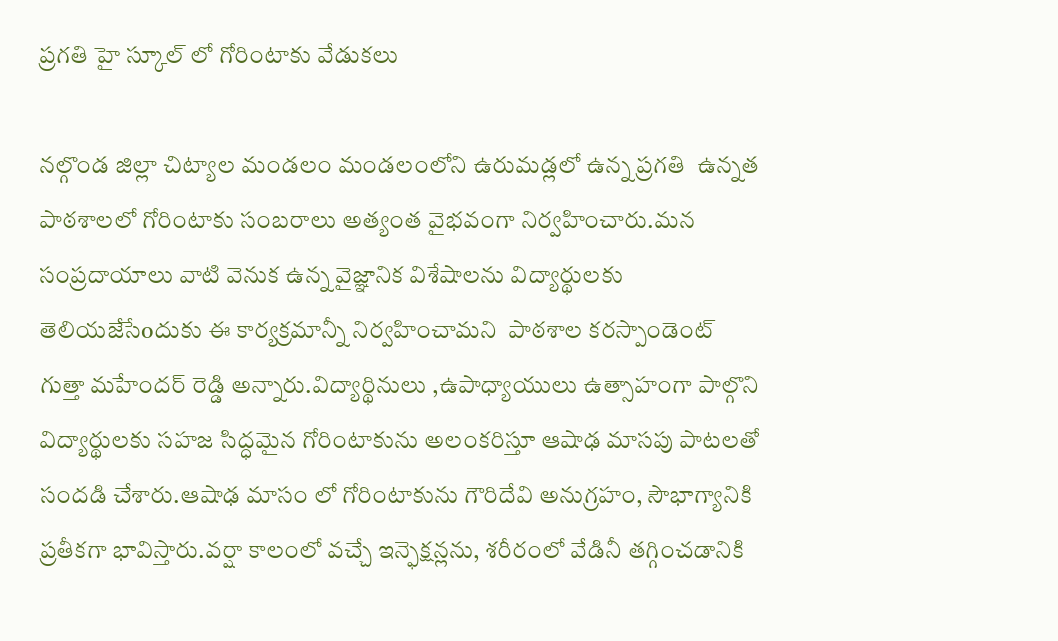ప్రగతి హై స్కూల్ లో గోరింటాకు వేడుకలు

నల్గొండ జిల్లా చిట్యాల మండలం మండలంలోని ఉరుమడ్లలో ఉన్న ప్రగతి  ఉన్నత పాఠశాలలో గోరింటాకు సంబరాలు అత్యంత వైభవంగా నిర్వహించారు.మన సంప్రదాయాలు వాటి వెనుక ఉన్న వైజ్ఞానిక విశేషాలను విద్యార్థులకు తెలియజేసేoదుకు ఈ కార్యక్రమాన్నీ నిర్వహించామని  పాఠశాల కరస్పాండెంట్ గుత్తా మహేందర్ రెడ్డి అన్నారు.విద్యార్థినులు ,ఉపాధ్యాయులు ఉత్సాహంగా పాల్గొని విద్యార్థులకు సహజ సిద్ధమైన గోరింటాకును అలంకరిస్తూ ఆషాఢ మాసపు పాటలతో సందడి చేశారు.ఆషాఢ మాసం లో గోరింటాకును గౌరిదేవి అనుగ్రహం, సౌభాగ్యానికి ప్రతీకగా భావిస్తారు.వర్షా కాలంలో వచ్చే ఇన్ఫెక్షన్లను, శరీరంలో వేడినీ తగ్గించడానికి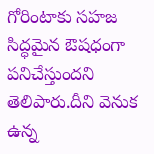గోరింటాకు సహజ సిద్ధమైన ఔషధంగా పనిచేస్తుందని తెలిపారు.దీని వెనుక ఉన్న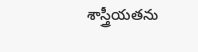శాస్త్రీయతను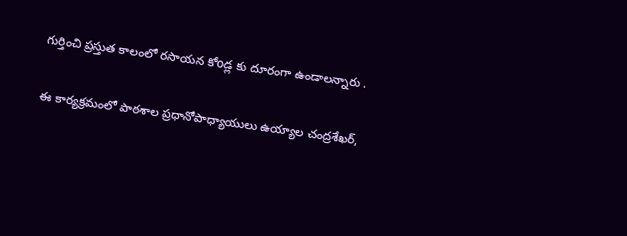గుర్తించి ప్రస్తుత కాలంలో రసాయన కోoడ్ల కు దూరంగా ఉండాలన్నారు .

ఈ కార్యక్రమంలో పాఠశాల ప్రధానోపాధ్యాయులు ఉయ్యాల చంద్రశేఖర్,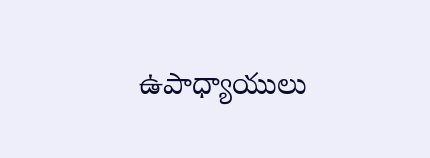ఉపాధ్యాయులు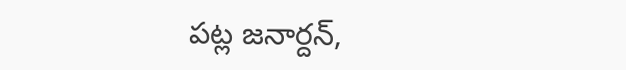పట్ల జనార్దన్,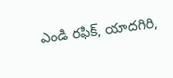ఎండి రఫిక్, యాదగిరి,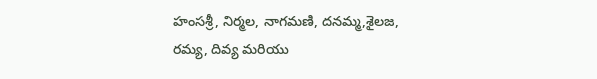హంసశ్రీ, నిర్మల, నాగమణి, దనమ్మ,శైలజ, రమ్య, దివ్య మరియు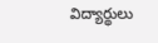విద్యార్థులు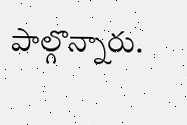పాల్గొన్నారు.